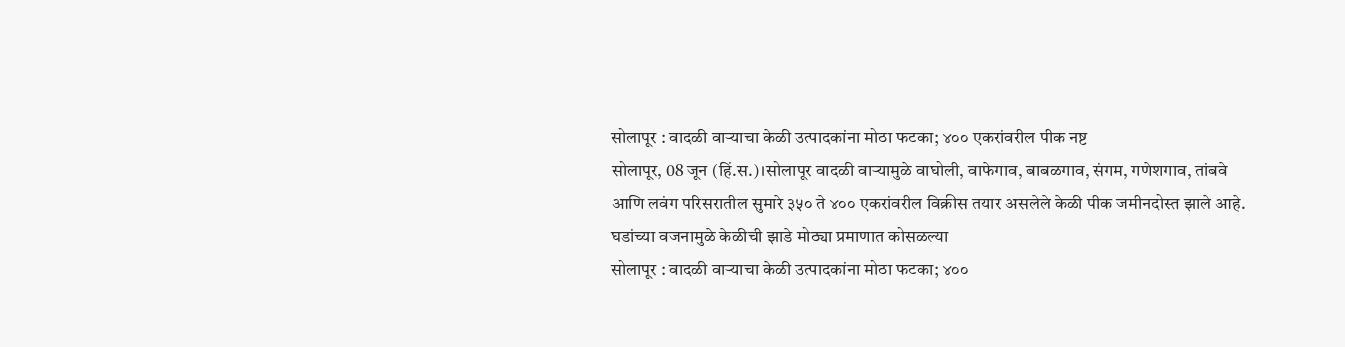सोलापूर : वादळी वाऱ्याचा केळी उत्पादकांना मोठा फटका; ४०० एकरांवरील पीक नष्ट
सोलापूर, 08 जून (हिं.स.)।सोलापूर वादळी वाऱ्यामुळे वाघोली, वाफेगाव, बाबळगाव, संगम, गणेशगाव, तांबवे आणि लवंग परिसरातील सुमारे ३५० ते ४०० एकरांवरील विक्रीस तयार असलेले केळी पीक जमीनदोस्त झाले आहे. घडांच्या वजनामुळे केळीची झाडे मोठ्या प्रमाणात कोसळल्या
सोलापूर : वादळी वाऱ्याचा केळी उत्पादकांना मोठा फटका; ४००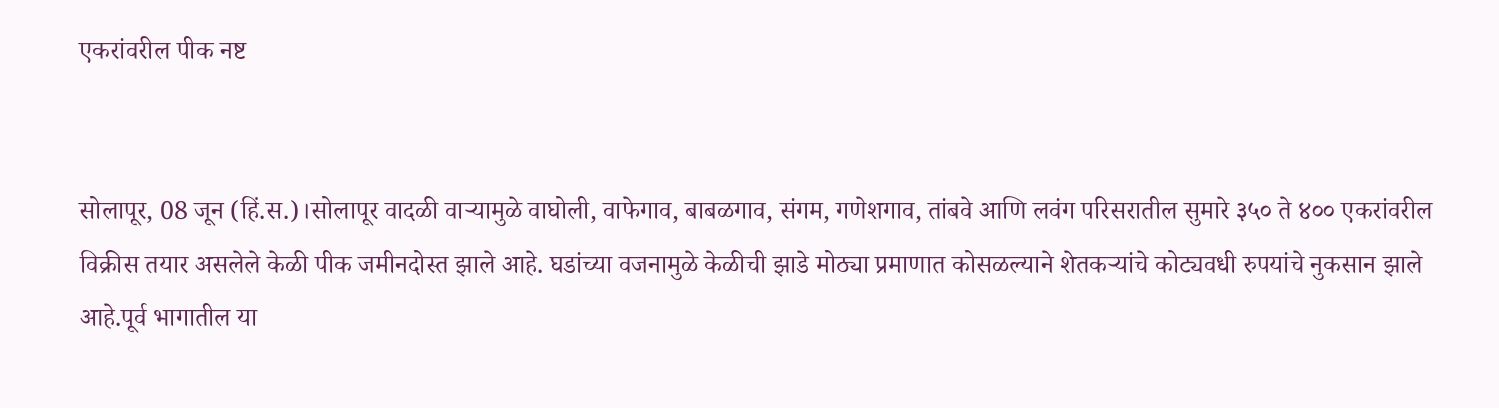एकरांवरील पीक नष्ट


सोलापूर, 08 जून (हिं.स.)।सोलापूर वादळी वाऱ्यामुळे वाघोली, वाफेगाव, बाबळगाव, संगम, गणेशगाव, तांबवे आणि लवंग परिसरातील सुमारे ३५० ते ४०० एकरांवरील विक्रीस तयार असलेले केळी पीक जमीनदोस्त झाले आहे. घडांच्या वजनामुळे केळीची झाडे मोठ्या प्रमाणात कोसळल्याने शेतकऱ्यांचे कोट्यवधी रुपयांचे नुकसान झाले आहे.पूर्व भागातील या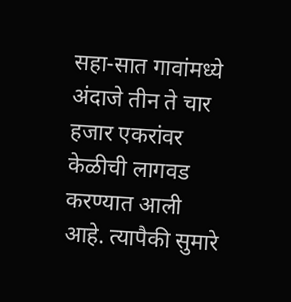सहा-सात गावांमध्ये अंदाजे तीन ते चार हजार एकरांवर केळीची लागवड करण्यात आली आहे. त्यापैकी सुमारे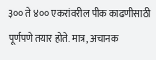३०० ते ४०० एकरांवरील पीक काढणीसाठी पूर्णपणे तयार होते. मात्र, अचानक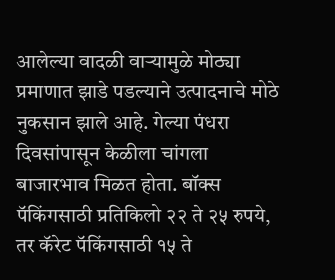आलेल्या वादळी वाऱ्यामुळे मोठ्या प्रमाणात झाडे पडल्याने उत्पादनाचे मोठे नुकसान झाले आहे. गेल्या पंधरा दिवसांपासून केळीला चांगला बाजारभाव मिळत होता. बॉक्स पॅकिंगसाठी प्रतिकिलो २२ ते २५ रुपये, तर कॅरेट पॅकिंगसाठी १५ ते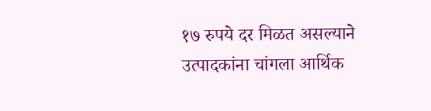१७ रुपये दर मिळत असल्याने उत्पादकांना चांगला आर्थिक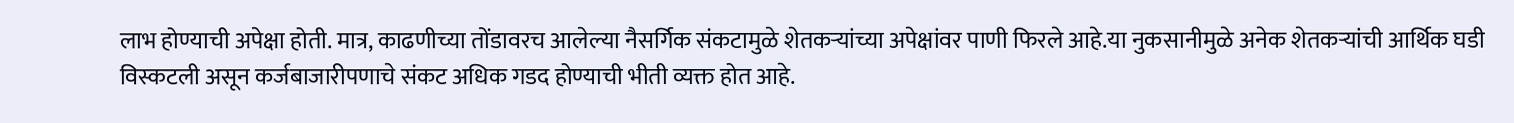लाभ होण्याची अपेक्षा होती. मात्र, काढणीच्या तोंडावरच आलेल्या नैसर्गिक संकटामुळे शेतकऱ्यांच्या अपेक्षांवर पाणी फिरले आहे.या नुकसानीमुळे अनेक शेतकऱ्यांची आर्थिक घडी विस्कटली असून कर्जबाजारीपणाचे संकट अधिक गडद होण्याची भीती व्यक्त होत आहे.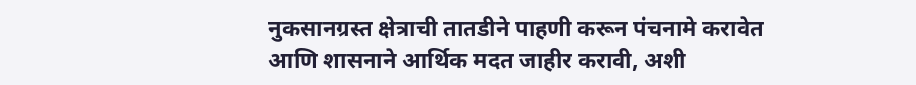नुकसानग्रस्त क्षेत्राची तातडीने पाहणी करून पंचनामे करावेत आणि शासनाने आर्थिक मदत जाहीर करावी, अशी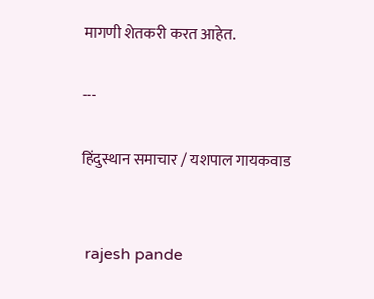मागणी शेतकरी करत आहेत.

---

हिंदुस्थान समाचार / यशपाल गायकवाड


 rajesh pande